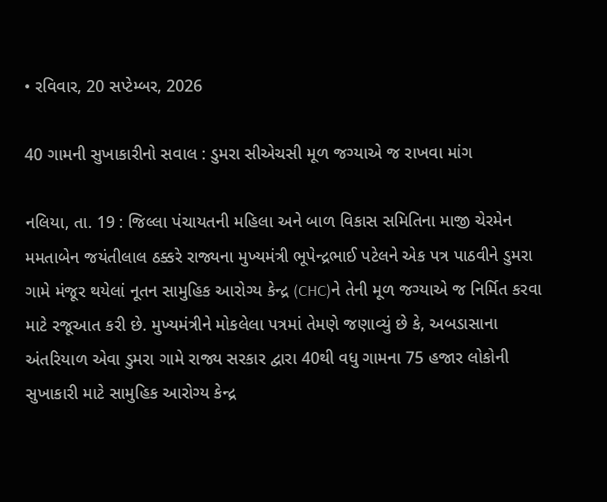• રવિવાર, 20 સપ્ટેમ્બર, 2026

40 ગામની સુખાકારીનો સવાલ : ડુમરા સીએચસી મૂળ જગ્યાએ જ રાખવા માંગ

નલિયા, તા. 19 : જિલ્લા પંચાયતની મહિલા અને બાળ વિકાસ સમિતિના માજી ચેરમેન મમતાબેન જયંતીલાલ ઠક્કરે રાજ્યના મુખ્યમંત્રી ભૂપેન્દ્રભાઈ પટેલને એક પત્ર પાઠવીને ડુમરા ગામે મંજૂર થયેલાં નૂતન સામુહિક આરોગ્ય કેન્દ્ર (CHC)ને તેની મૂળ જગ્યાએ જ નિર્મિત કરવા માટે રજૂઆત કરી છે. મુખ્યમંત્રીને મોકલેલા પત્રમાં તેમણે જણાવ્યું છે કે, અબડાસાના અંતરિયાળ એવા ડુમરા ગામે રાજ્ય સરકાર દ્વારા 40થી વધુ ગામના 75 હજાર લોકોની સુખાકારી માટે સામુહિક આરોગ્ય કેન્દ્ર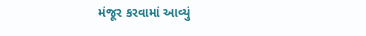મંજૂર કરવામાં આવ્યું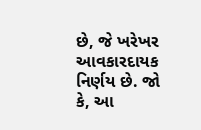છે, જે ખરેખર આવકારદાયક નિર્ણય છે. જો કે, આ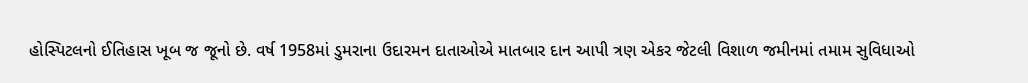હોસ્પિટલનો ઈતિહાસ ખૂબ જ જૂનો છે. વર્ષ 1958માં ડુમરાના ઉદારમન દાતાઓએ માતબાર દાન આપી ત્રણ એકર જેટલી વિશાળ જમીનમાં તમામ સુવિધાઓ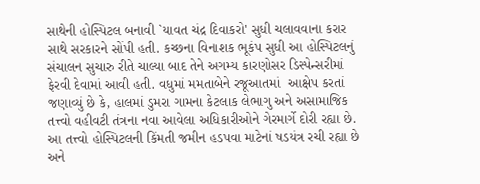સાથેની હોસ્પિટલ બનાવી `યાવત ચંદ્ર દિવાકરો' સુધી ચલાવવાના કરાર સાથે સરકારને સોંપી હતી. કચ્છના વિનાશક ભૂકંપ સુધી આ હોસ્પિટલનું સંચાલન સુચારુ રીતે ચાલ્યા બાદ તેને અગમ્ય કારણોસર ડિસ્પેન્સરીમાં ફેરવી દેવામાં આવી હતી. વધુમાં મમતાબેને રજૂઆતમાં  આક્ષેપ કરતાં જણાવ્યું છે કે, હાલમાં ડુમરા ગામના કેટલાક લેભાગુ અને અસામાજિક તત્ત્વો વહીવટી તંત્રના નવા આવેલા અધિકારીઓને ગેરમાર્ગે દોરી રહ્યા છે. આ તત્ત્વો હોસ્પિટલની કિંમતી જમીન હડપવા માટેનાં ષડયંત્ર રચી રહ્યા છે અને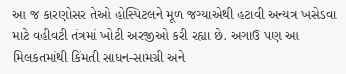આ જ કારણોસર તેઓ હોસ્પિટલને મૂળ જગ્યાએથી હટાવી અન્યત્ર ખસેડવા માટે વહીવટી તંત્રમાં ખોટી અરજીઓ કરી રહ્યા છે. અગાઉ પણ આ મિલકતમાંથી કિંમતી સાધન-સામગ્રી અને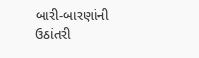બારી-બારણાંની ઉઠાંતરી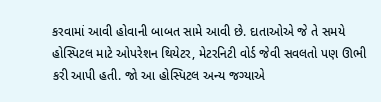કરવામાં આવી હોવાની બાબત સામે આવી છે. દાતાઓએ જે તે સમયે હોસ્પિટલ માટે ઓપરેશન થિયેટર, મેટરનિટી વોર્ડ જેવી સવલતો પણ ઊભી કરી આપી હતી. જો આ હોસ્પિટલ અન્ય જગ્યાએ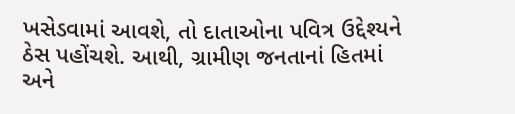ખસેડવામાં આવશે, તો દાતાઓના પવિત્ર ઉદ્દેશ્યને ઠેસ પહોંચશે. આથી, ગ્રામીણ જનતાનાં હિતમાં અને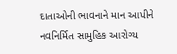દાતાઓની ભાવનાને માન આપીને નવનિર્મિત સામુહિક આરોગ્ય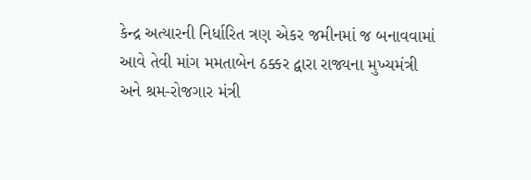કેન્દ્ર અત્યારની નિર્ધારિત ત્રણ એકર જમીનમાં જ બનાવવામાં આવે તેવી માંગ મમતાબેન ઠક્કર દ્વારા રાજ્યના મુખ્યમંત્રી અને શ્રમ-રોજગાર મંત્રી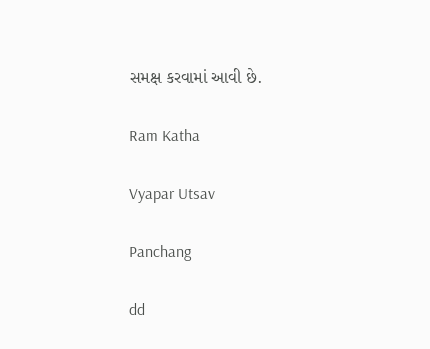સમક્ષ કરવામાં આવી છે.

Ram Katha

Vyapar Utsav

Panchang

dd